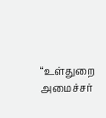“உள்துறை அமைச்சர்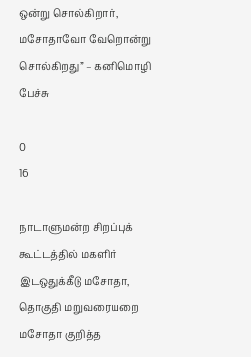ஒன்று சொல்கிறார், மசோதாவோ வேறொன்று சொல்கிறது” – கனிமொழி பேச்சு

0
16

நாடாளுமன்ற சிறப்புக் கூட்டத்தில் மகளிர் இடஒதுக்கீடு மசோதா, தொகுதி மறுவரையறை மசோதா குறித்த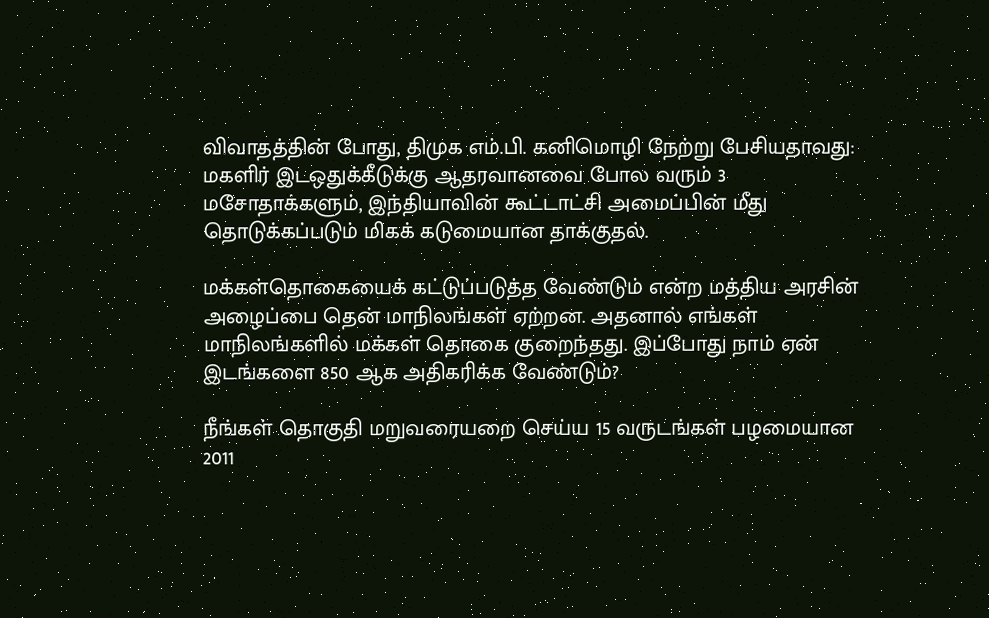விவாதத்தின் போது, திமுக எம்.பி. கனிமொழி நேற்று பேசியதாவது: மகளிர் இடஒதுக்கீடுக்கு ஆதரவானவை போல வரும் 3 மசோதாக்களும், இந்தியாவின் கூட்டாட்சி அமைப்பின் மீது தொடுக்கப்படும் மிகக் கடுமையான தாக்குதல்.

மக்கள்தொகையைக் கட்டுப்படுத்த வேண்டும் என்ற மத்திய அரசின் அழைப்பை தென் மாநிலங்கள் ஏற்றன. அதனால் எங்கள் மாநிலங்களில் மக்கள் தொகை குறைந்தது. இப்போது நாம் ஏன் இடங்களை 850 ஆக அதிகரிக்க வேண்டும்?

நீங்கள் தொகுதி மறுவரையறை செய்ய 15 வருடங்கள் பழமையான 2011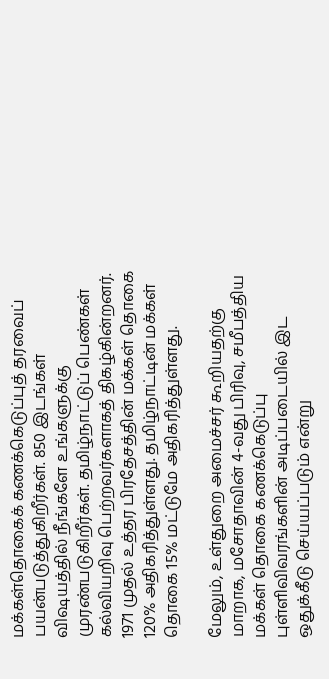மக்கள்தொகைக் கணக்கெடுப்புத் தரவைப் பயன்படுத்துகிறீர்கள். 850 இடங்கள் விஷயத்தில் நீங்களே உங்களுக்கு முரண்படுகிறீர்கள். தமிழ்நாட்டுப் பெண்கள் கல்வியறிவு பெற்றவர்களாகத் திகழ்கின்றனர். 1971 முதல் உத்தர பிரதேசத்தின் மக்கள் தொகை 120% அதிகரித்துள்ளது. தமிழ்நாட்டின் மக்கள் தொகை 15% மட்டுமே அதிகரித்துள்ளது.

மேலும், உள்துறை அமைச்சர் கூறியதற்கு மாறாக, மசோதாவின் 4-வது பிரிவு, சமீபத்திய மக்கள் தொகை கணக்கெடுப்பு புள்ளிவிவரங்களின் அடிப்படையில் இட ஒதுக்கீடு செய்யப்படும் என்று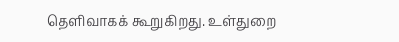தெளிவாகக் கூறுகிறது. உள்துறை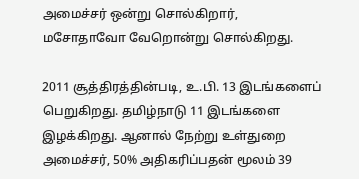அமைச்சர் ஒன்று சொல்கிறார், மசோதாவோ வேறொன்று சொல்கிறது.

2011 சூத்திரத்தின்படி, உ.பி. 13 இடங்களைப் பெறுகிறது. தமிழ்நாடு 11 இடங்களை இழக்கிறது. ஆனால் நேற்று உள்துறை அமைச்சர், 50% அதிகரிப்பதன் மூலம் 39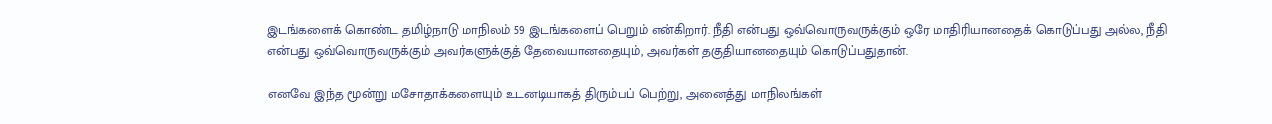இடங்களைக் கொண்ட தமிழ்நாடு மாநிலம் 59 இடங்களைப் பெறும் என்கிறார். நீதி என்பது ஒவ்வொருவருக்கும் ஒரே மாதிரியானதைக் கொடுப்பது அல்ல, நீதி என்பது ஒவ்வொருவருக்கும் அவர்களுக்குத் தேவையானதையும், அவர்கள் தகுதியானதையும் கொடுப்பதுதான்.

எனவே இந்த மூன்று மசோதாக்களையும் உடனடியாகத் திரும்பப் பெற்று, அனைத்து மாநிலங்கள்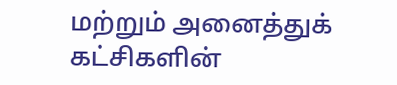மற்றும் அனைத்துக் கட்சிகளின்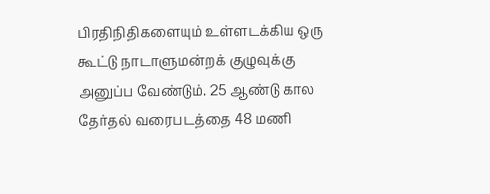பிரதிநிதிகளையும் உள்ளடக்கிய ஒரு கூட்டு நாடாளுமன்றக் குழுவுக்கு அனுப்ப வேண்டும். 25 ஆண்டு கால தேர்தல் வரைபடத்தை 48 மணி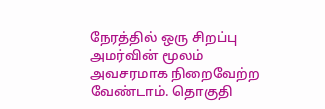நேரத்தில் ஒரு சிறப்பு அமர்வின் மூலம் அவசரமாக நிறைவேற்ற வேண்டாம். தொகுதி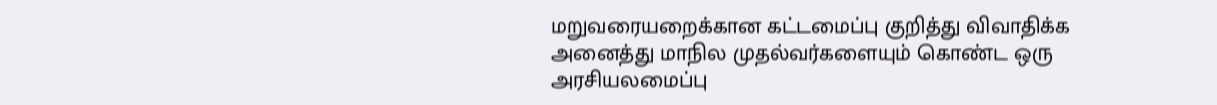மறுவரையறைக்கான கட்டமைப்பு குறித்து விவாதிக்க அனைத்து மாநில முதல்வர்களையும் கொண்ட ஒரு அரசியலமைப்பு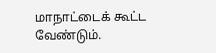மாநாட்டைக் கூட்ட வேண்டும்.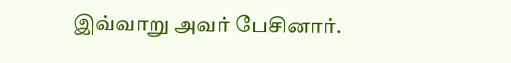இவ்வாறு அவர் பேசினார்.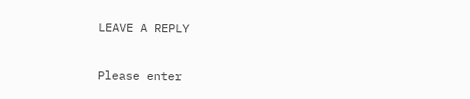LEAVE A REPLY

Please enter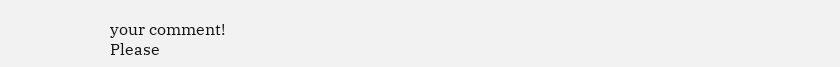your comment!
Please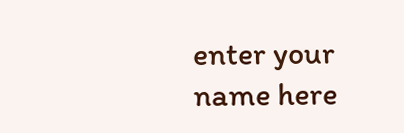enter your name here